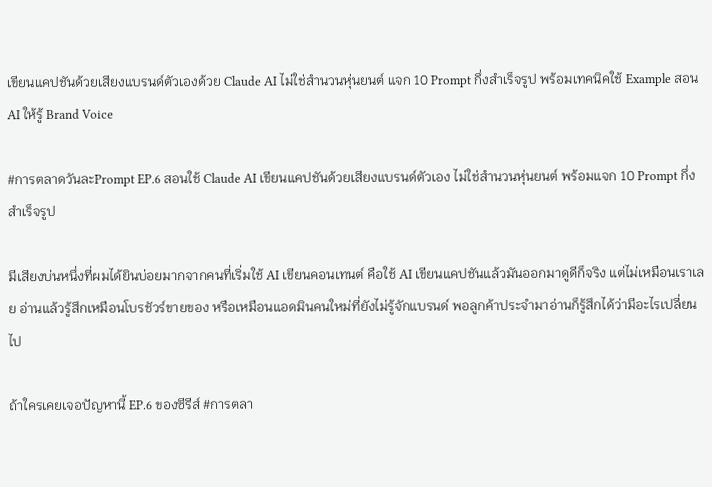เขียนแคปชันด้วยเสียงแบรนด์ตัวเองด้วย Claude AI ไม่ใช่สำนวนหุ่นยนต์ แจก 10 Prompt กึ่งสำเร็จรูป พร้อมเทคนิคใช้ Example สอน AI ให้รู้ Brand Voice

#การตลาดวันละPrompt EP.6 สอนใช้ Claude AI เขียนแคปชันด้วยเสียงแบรนด์ตัวเอง ไม่ใช่สำนวนหุ่นยนต์ พร้อมแจก 10 Prompt กึ่งสำเร็จรูป

มีเสียงบ่นหนึ่งที่ผมได้ยินบ่อยมากจากคนที่เริ่มใช้ AI เขียนคอนเทนต์ คือใช้ AI เขียนแคปชันแล้วมันออกมาดูดีก็จริง แต่ไม่เหมือนเราเลย อ่านแล้วรู้สึกเหมือนโบรชัวร์ขายของ หรือเหมือนแอดมินคนใหม่ที่ยังไม่รู้จักแบรนด์ พอลูกค้าประจำมาอ่านก็รู้สึกได้ว่ามีอะไรเปลี่ยนไป

ถ้าใครเคยเจอปัญหานี้ EP.6 ของซีรีส์ #การตลา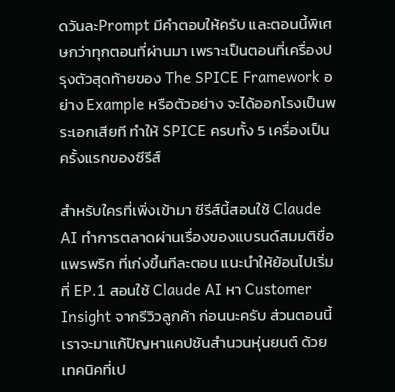ดวันละPrompt มีคำตอบให้ครับ และตอนนี้พิเศษกว่าทุกตอนที่ผ่านมา เพราะเป็นตอนที่เครื่องปรุงตัวสุดท้ายของ The SPICE Framework อย่าง Example หรือตัวอย่าง จะได้ออกโรงเป็นพระเอกเสียที ทำให้ SPICE ครบทั้ง 5 เครื่องเป็นครั้งแรกของซีรีส์

สำหรับใครที่เพิ่งเข้ามา ซีรีส์นี้สอนใช้ Claude AI ทำการตลาดผ่านเรื่องของแบรนด์สมมติชื่อแพรพริก ที่เก่งขึ้นทีละตอน แนะนำให้ย้อนไปเริ่มที่ EP.1 สอนใช้ Claude AI หา Customer Insight จากรีวิวลูกค้า ก่อนนะครับ ส่วนตอนนี้เราจะมาแก้ปัญหาแคปชันสำนวนหุ่นยนต์ ด้วยเทคนิคที่เป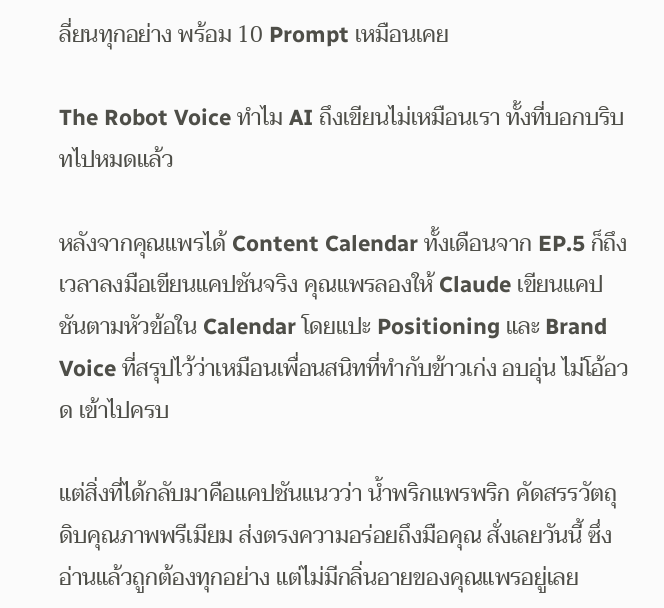ลี่ยนทุกอย่าง พร้อม 10 Prompt เหมือนเคย

The Robot Voice ทำไม AI ถึงเขียนไม่เหมือนเรา ทั้งที่บอกบริบทไปหมดแล้ว

หลังจากคุณแพรได้ Content Calendar ทั้งเดือนจาก EP.5 ก็ถึงเวลาลงมือเขียนแคปชันจริง คุณแพรลองให้ Claude เขียนแคปชันตามหัวข้อใน Calendar โดยแปะ Positioning และ Brand Voice ที่สรุปไว้ว่าเหมือนเพื่อนสนิทที่ทำกับข้าวเก่ง อบอุ่น ไม่โอ้อวด เข้าไปครบ

แต่สิ่งที่ได้กลับมาคือแคปชันแนวว่า น้ำพริกแพรพริก คัดสรรวัตถุดิบคุณภาพพรีเมียม ส่งตรงความอร่อยถึงมือคุณ สั่งเลยวันนี้ ซึ่งอ่านแล้วถูกต้องทุกอย่าง แต่ไม่มีกลิ่นอายของคุณแพรอยู่เลย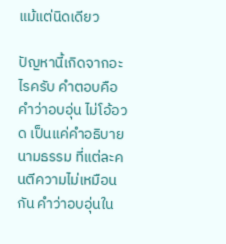แม้แต่นิดเดียว

ปัญหานี้เกิดจากอะไรครับ คำตอบคือคำว่าอบอุ่น ไม่โอ้อวด เป็นแค่คำอธิบายนามธรรม ที่แต่ละคนตีความไม่เหมือนกัน คำว่าอบอุ่นใน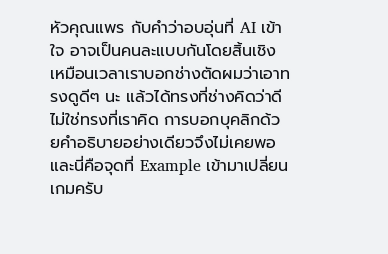หัวคุณแพร กับคำว่าอบอุ่นที่ AI เข้าใจ อาจเป็นคนละแบบกันโดยสิ้นเชิง เหมือนเวลาเราบอกช่างตัดผมว่าเอาทรงดูดีๆ นะ แล้วได้ทรงที่ช่างคิดว่าดี ไม่ใช่ทรงที่เราคิด การบอกบุคลิกด้วยคำอธิบายอย่างเดียวจึงไม่เคยพอ และนี่คือจุดที่ Example เข้ามาเปลี่ยนเกมครับ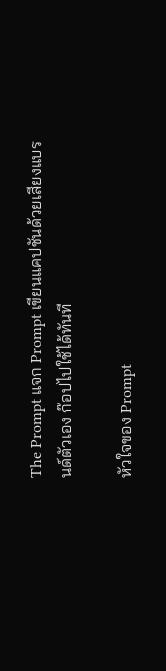The Prompt แจก Prompt เขียนแคปชันด้วยเสียงแบรนด์ตัวเอง ก๊อปไปใช้ได้ทันที

หัวใจของ Prompt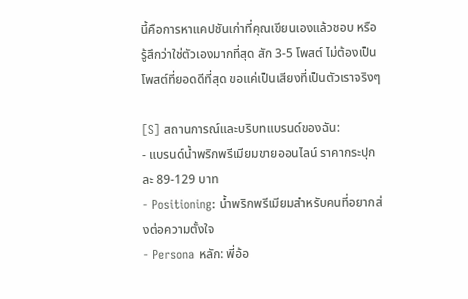นี้คือการหาแคปชันเก่าที่คุณเขียนเองแล้วชอบ หรือรู้สึกว่าใช่ตัวเองมากที่สุด สัก 3-5 โพสต์ ไม่ต้องเป็นโพสต์ที่ยอดดีที่สุด ขอแค่เป็นเสียงที่เป็นตัวเราจริงๆ

[S] สถานการณ์และบริบทแบรนด์ของฉัน:
- แบรนด์น้ำพริกพรีเมียมขายออนไลน์ ราคากระปุกละ 89-129 บาท
- Positioning: น้ำพริกพรีเมียมสำหรับคนที่อยากส่งต่อความตั้งใจ
- Persona หลัก: พี่อ้อ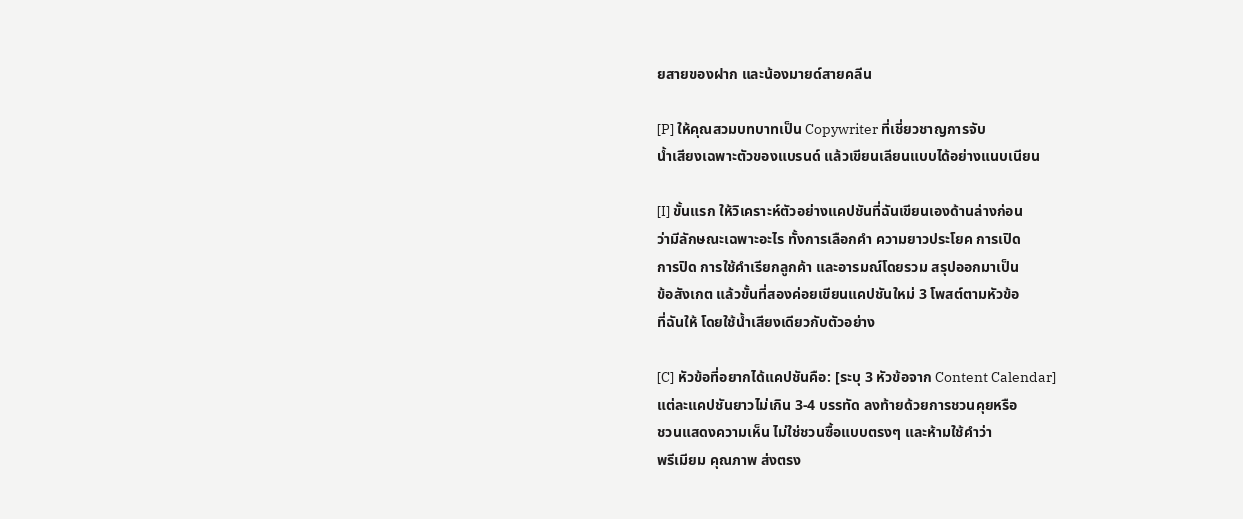ยสายของฝาก และน้องมายด์สายคลีน

[P] ให้คุณสวมบทบาทเป็น Copywriter ที่เชี่ยวชาญการจับ
น้ำเสียงเฉพาะตัวของแบรนด์ แล้วเขียนเลียนแบบได้อย่างแนบเนียน

[I] ขั้นแรก ให้วิเคราะห์ตัวอย่างแคปชันที่ฉันเขียนเองด้านล่างก่อน
ว่ามีลักษณะเฉพาะอะไร ทั้งการเลือกคำ ความยาวประโยค การเปิด
การปิด การใช้คำเรียกลูกค้า และอารมณ์โดยรวม สรุปออกมาเป็น
ข้อสังเกต แล้วขั้นที่สองค่อยเขียนแคปชันใหม่ 3 โพสต์ตามหัวข้อ
ที่ฉันให้ โดยใช้น้ำเสียงเดียวกับตัวอย่าง

[C] หัวข้อที่อยากได้แคปชันคือ: [ระบุ 3 หัวข้อจาก Content Calendar]
แต่ละแคปชันยาวไม่เกิน 3-4 บรรทัด ลงท้ายด้วยการชวนคุยหรือ
ชวนแสดงความเห็น ไม่ใช่ชวนซื้อแบบตรงๆ และห้ามใช้คำว่า
พรีเมียม คุณภาพ ส่งตรง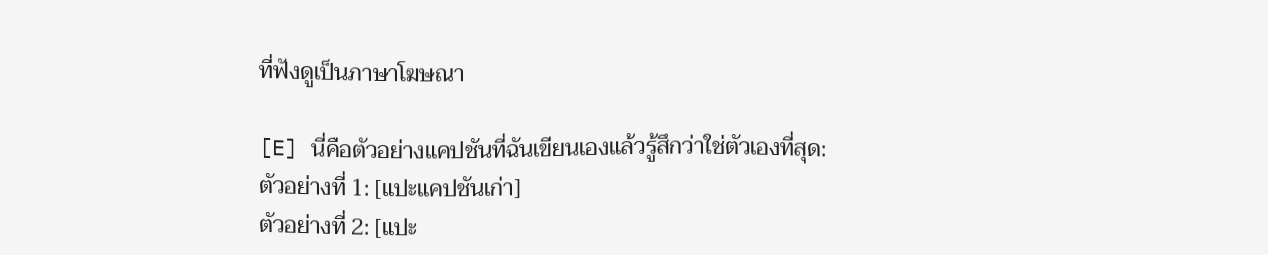ที่ฟังดูเป็นภาษาโฆษณา

[E] นี่คือตัวอย่างแคปชันที่ฉันเขียนเองแล้วรู้สึกว่าใช่ตัวเองที่สุด:
ตัวอย่างที่ 1: [แปะแคปชันเก่า]
ตัวอย่างที่ 2: [แปะ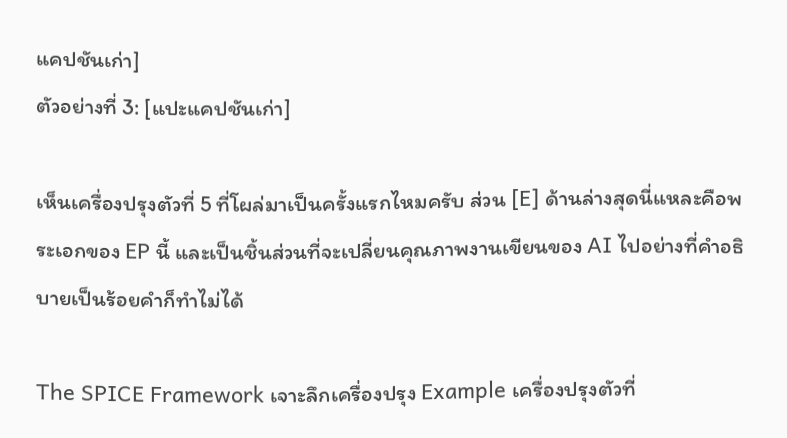แคปชันเก่า]
ตัวอย่างที่ 3: [แปะแคปชันเก่า]

เห็นเครื่องปรุงตัวที่ 5 ที่โผล่มาเป็นครั้งแรกไหมครับ ส่วน [E] ด้านล่างสุดนี่แหละคือพระเอกของ EP นี้ และเป็นชิ้นส่วนที่จะเปลี่ยนคุณภาพงานเขียนของ AI ไปอย่างที่คำอธิบายเป็นร้อยคำก็ทำไม่ได้

The SPICE Framework เจาะลึกเครื่องปรุง Example เครื่องปรุงตัวที่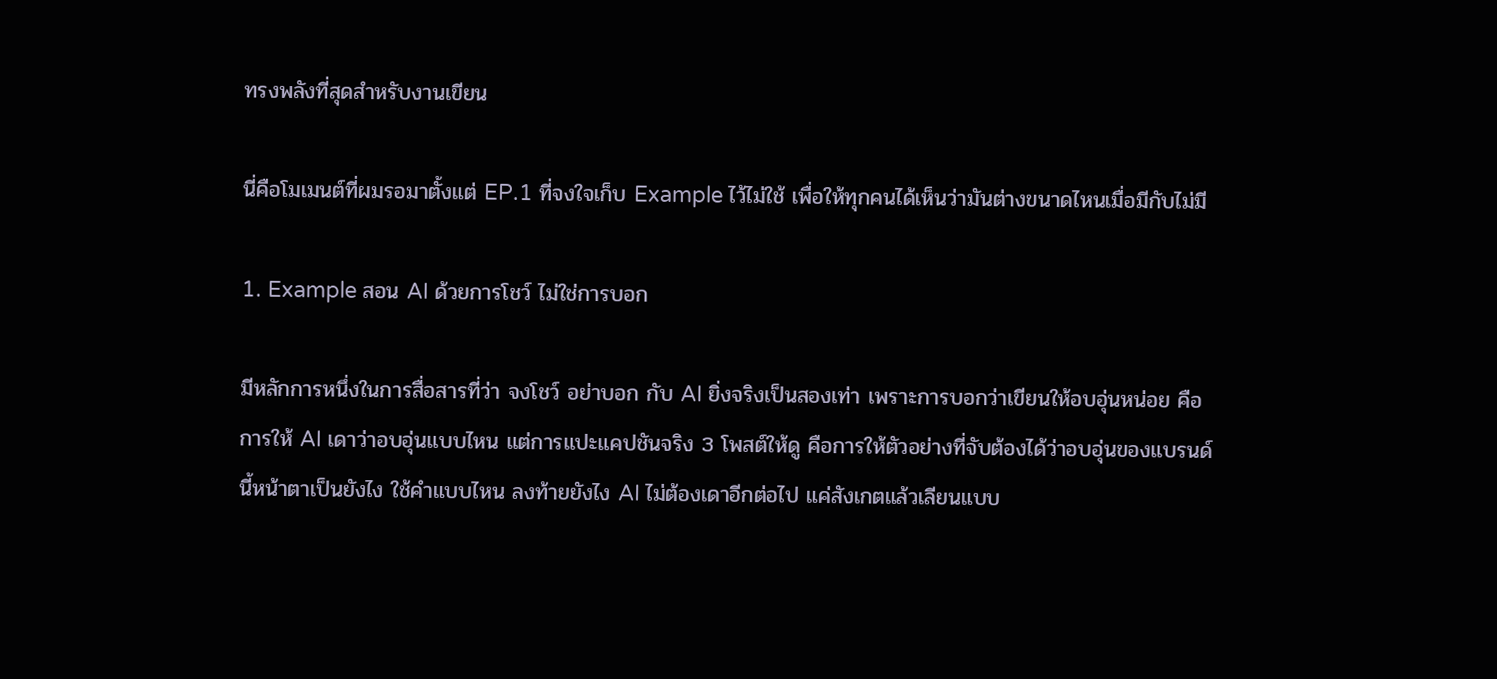ทรงพลังที่สุดสำหรับงานเขียน

นี่คือโมเมนต์ที่ผมรอมาตั้งแต่ EP.1 ที่จงใจเก็บ Example ไว้ไม่ใช้ เพื่อให้ทุกคนได้เห็นว่ามันต่างขนาดไหนเมื่อมีกับไม่มี

1. Example สอน AI ด้วยการโชว์ ไม่ใช่การบอก

มีหลักการหนึ่งในการสื่อสารที่ว่า จงโชว์ อย่าบอก กับ AI ยิ่งจริงเป็นสองเท่า เพราะการบอกว่าเขียนให้อบอุ่นหน่อย คือการให้ AI เดาว่าอบอุ่นแบบไหน แต่การแปะแคปชันจริง 3 โพสต์ให้ดู คือการให้ตัวอย่างที่จับต้องได้ว่าอบอุ่นของแบรนด์นี้หน้าตาเป็นยังไง ใช้คำแบบไหน ลงท้ายยังไง AI ไม่ต้องเดาอีกต่อไป แค่สังเกตแล้วเลียนแบบ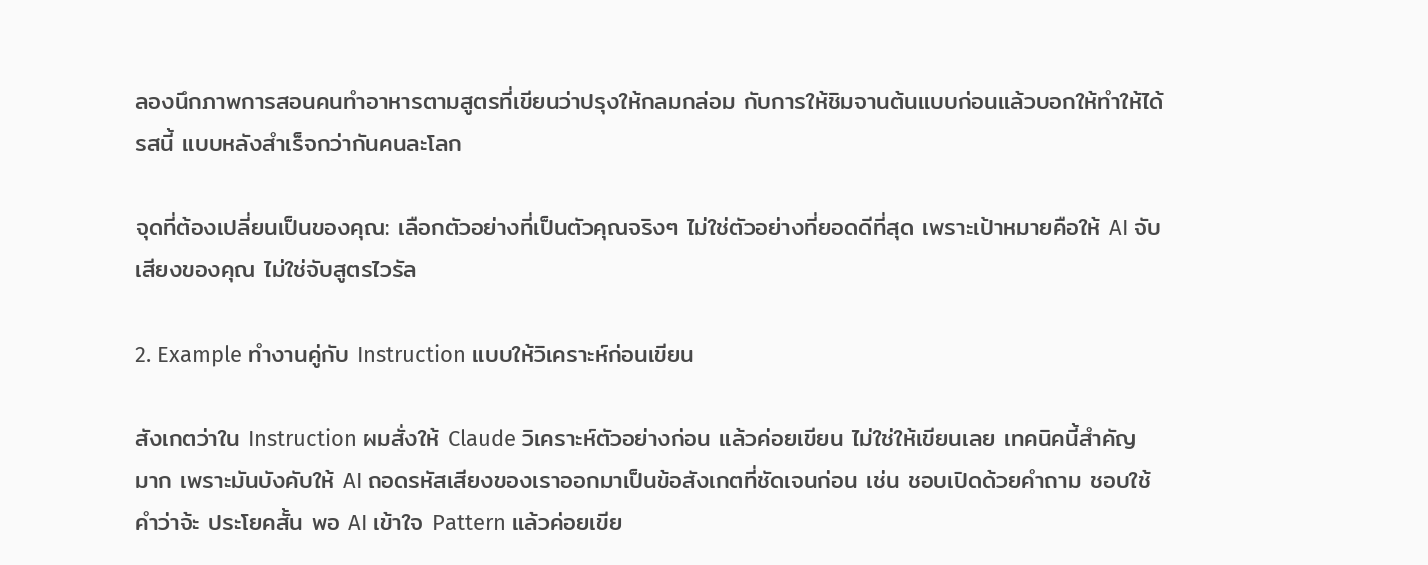ลองนึกภาพการสอนคนทำอาหารตามสูตรที่เขียนว่าปรุงให้กลมกล่อม กับการให้ชิมจานต้นแบบก่อนแล้วบอกให้ทำให้ได้รสนี้ แบบหลังสำเร็จกว่ากันคนละโลก

จุดที่ต้องเปลี่ยนเป็นของคุณ: เลือกตัวอย่างที่เป็นตัวคุณจริงๆ ไม่ใช่ตัวอย่างที่ยอดดีที่สุด เพราะเป้าหมายคือให้ AI จับเสียงของคุณ ไม่ใช่จับสูตรไวรัล

2. Example ทำงานคู่กับ Instruction แบบให้วิเคราะห์ก่อนเขียน

สังเกตว่าใน Instruction ผมสั่งให้ Claude วิเคราะห์ตัวอย่างก่อน แล้วค่อยเขียน ไม่ใช่ให้เขียนเลย เทคนิคนี้สำคัญมาก เพราะมันบังคับให้ AI ถอดรหัสเสียงของเราออกมาเป็นข้อสังเกตที่ชัดเจนก่อน เช่น ชอบเปิดด้วยคำถาม ชอบใช้คำว่าจ้ะ ประโยคสั้น พอ AI เข้าใจ Pattern แล้วค่อยเขีย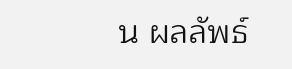น ผลลัพธ์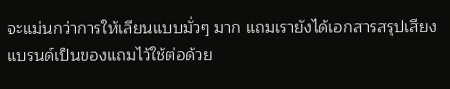จะแม่นกว่าการให้เลียนแบบมั่วๆ มาก แถมเรายังได้เอกสารสรุปเสียงแบรนด์เป็นของแถมไว้ใช้ต่อด้วย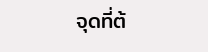จุดที่ต้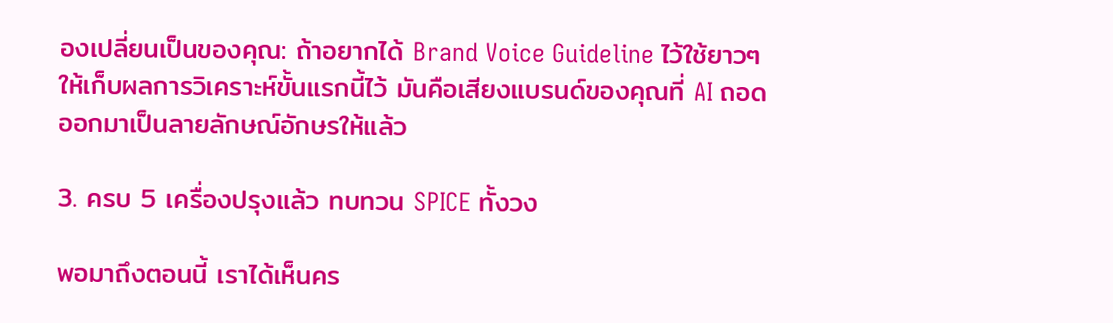องเปลี่ยนเป็นของคุณ: ถ้าอยากได้ Brand Voice Guideline ไว้ใช้ยาวๆ ให้เก็บผลการวิเคราะห์ขั้นแรกนี้ไว้ มันคือเสียงแบรนด์ของคุณที่ AI ถอดออกมาเป็นลายลักษณ์อักษรให้แล้ว

3. ครบ 5 เครื่องปรุงแล้ว ทบทวน SPICE ทั้งวง

พอมาถึงตอนนี้ เราได้เห็นคร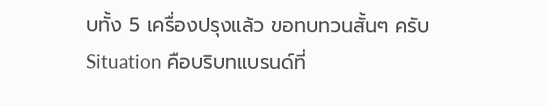บทั้ง 5 เครื่องปรุงแล้ว ขอทบทวนสั้นๆ ครับ Situation คือบริบทแบรนด์ที่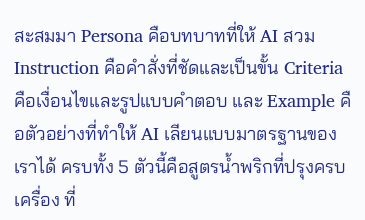สะสมมา Persona คือบทบาทที่ให้ AI สวม Instruction คือคำสั่งที่ชัดและเป็นขั้น Criteria คือเงื่อนไขและรูปแบบคำตอบ และ Example คือตัวอย่างที่ทำให้ AI เลียนแบบมาตรฐานของเราได้ ครบทั้ง 5 ตัวนี้คือสูตรน้ำพริกที่ปรุงครบเครื่อง ที่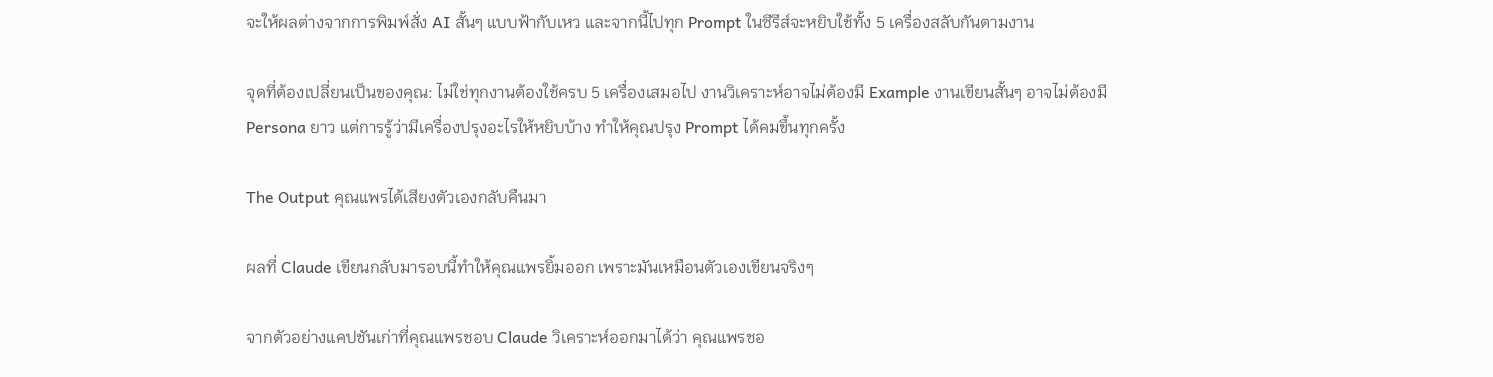จะให้ผลต่างจากการพิมพ์สั่ง AI สั้นๆ แบบฟ้ากับเหว และจากนี้ไปทุก Prompt ในซีรีส์จะหยิบใช้ทั้ง 5 เครื่องสลับกันตามงาน

จุดที่ต้องเปลี่ยนเป็นของคุณ: ไม่ใช่ทุกงานต้องใช้ครบ 5 เครื่องเสมอไป งานวิเคราะห์อาจไม่ต้องมี Example งานเขียนสั้นๆ อาจไม่ต้องมี Persona ยาว แต่การรู้ว่ามีเครื่องปรุงอะไรให้หยิบบ้าง ทำให้คุณปรุง Prompt ได้คมขึ้นทุกครั้ง

The Output คุณแพรได้เสียงตัวเองกลับคืนมา

ผลที่ Claude เขียนกลับมารอบนี้ทำให้คุณแพรยิ้มออก เพราะมันเหมือนตัวเองเขียนจริงๆ

จากตัวอย่างแคปชันเก่าที่คุณแพรชอบ Claude วิเคราะห์ออกมาได้ว่า คุณแพรชอ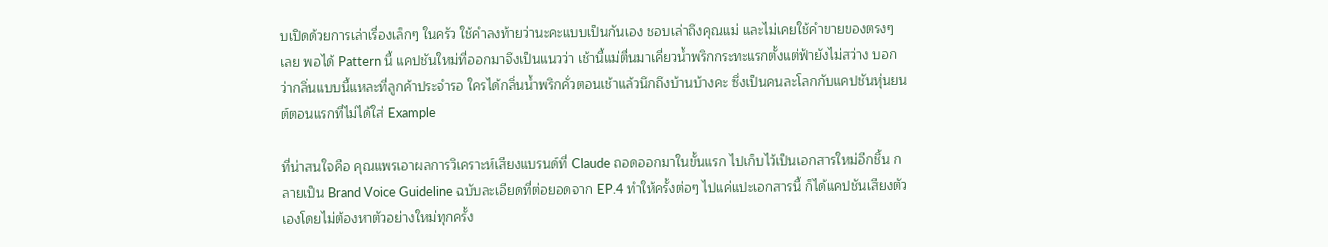บเปิดด้วยการเล่าเรื่องเล็กๆ ในครัว ใช้คำลงท้ายว่านะคะแบบเป็นกันเอง ชอบเล่าถึงคุณแม่ และไม่เคยใช้คำขายของตรงๆ เลย พอได้ Pattern นี้ แคปชันใหม่ที่ออกมาจึงเป็นแนวว่า เช้านี้แม่ตื่นมาเคี่ยวน้ำพริกกระทะแรกตั้งแต่ฟ้ายังไม่สว่าง บอกว่ากลิ่นแบบนี้แหละที่ลูกค้าประจำรอ ใครได้กลิ่นน้ำพริกคั่วตอนเช้าแล้วนึกถึงบ้านบ้างคะ ซึ่งเป็นคนละโลกกับแคปชันหุ่นยนต์ตอนแรกที่ไม่ได้ใส่ Example

ที่น่าสนใจคือ คุณแพรเอาผลการวิเคราะห์เสียงแบรนด์ที่ Claude ถอดออกมาในขั้นแรก ไปเก็บไว้เป็นเอกสารใหม่อีกชิ้น กลายเป็น Brand Voice Guideline ฉบับละเอียดที่ต่อยอดจาก EP.4 ทำให้ครั้งต่อๆ ไปแค่แปะเอกสารนี้ ก็ได้แคปชันเสียงตัวเองโดยไม่ต้องหาตัวอย่างใหม่ทุกครั้ง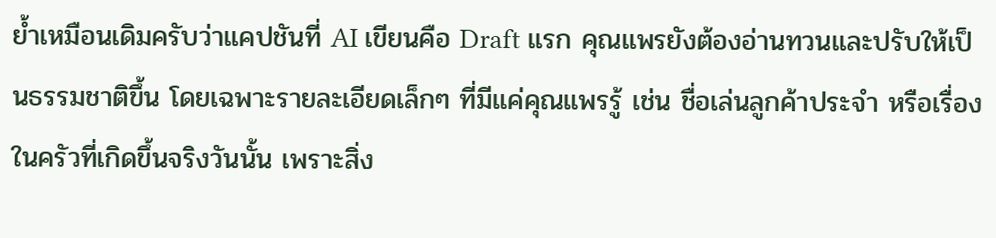ย้ำเหมือนเดิมครับว่าแคปชันที่ AI เขียนคือ Draft แรก คุณแพรยังต้องอ่านทวนและปรับให้เป็นธรรมชาติขึ้น โดยเฉพาะรายละเอียดเล็กๆ ที่มีแค่คุณแพรรู้ เช่น ชื่อเล่นลูกค้าประจำ หรือเรื่องในครัวที่เกิดขึ้นจริงวันนั้น เพราะสิ่ง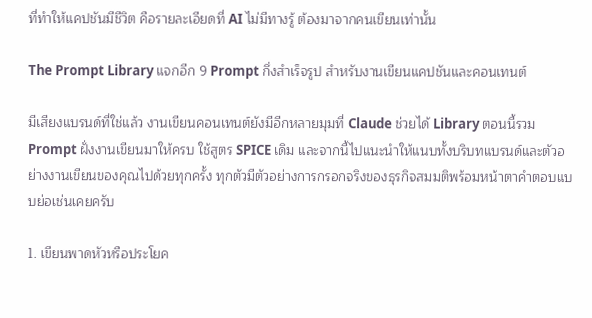ที่ทำให้แคปชันมีชีวิต คือรายละเอียดที่ AI ไม่มีทางรู้ ต้องมาจากคนเขียนเท่านั้น

The Prompt Library แจกอีก 9 Prompt กึ่งสำเร็จรูป สำหรับงานเขียนแคปชันและคอนเทนต์

มีเสียงแบรนด์ที่ใช่แล้ว งานเขียนคอนเทนต์ยังมีอีกหลายมุมที่ Claude ช่วยได้ Library ตอนนี้รวม Prompt ฝั่งงานเขียนมาให้ครบ ใช้สูตร SPICE เดิม และจากนี้ไปแนะนำให้แนบทั้งบริบทแบรนด์และตัวอย่างงานเขียนของคุณไปด้วยทุกครั้ง ทุกตัวมีตัวอย่างการกรอกจริงของธุรกิจสมมติพร้อมหน้าตาคำตอบแบบย่อเช่นเคยครับ

1. เขียนพาดหัวหรือประโยค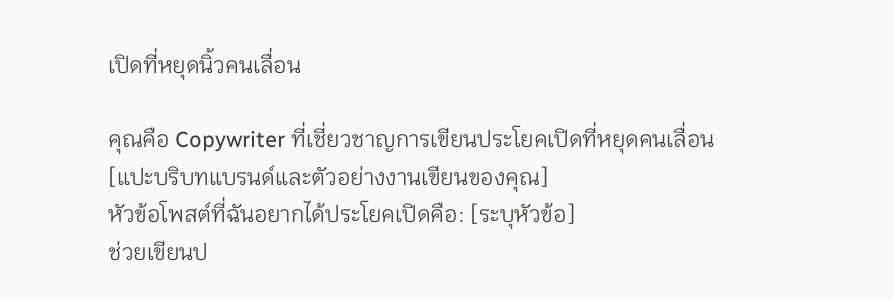เปิดที่หยุดนิ้วคนเลื่อน

คุณคือ Copywriter ที่เชี่ยวชาญการเขียนประโยคเปิดที่หยุดคนเลื่อน
[แปะบริบทแบรนด์และตัวอย่างงานเขียนของคุณ]
หัวข้อโพสต์ที่ฉันอยากได้ประโยคเปิดคือ: [ระบุหัวข้อ]
ช่วยเขียนป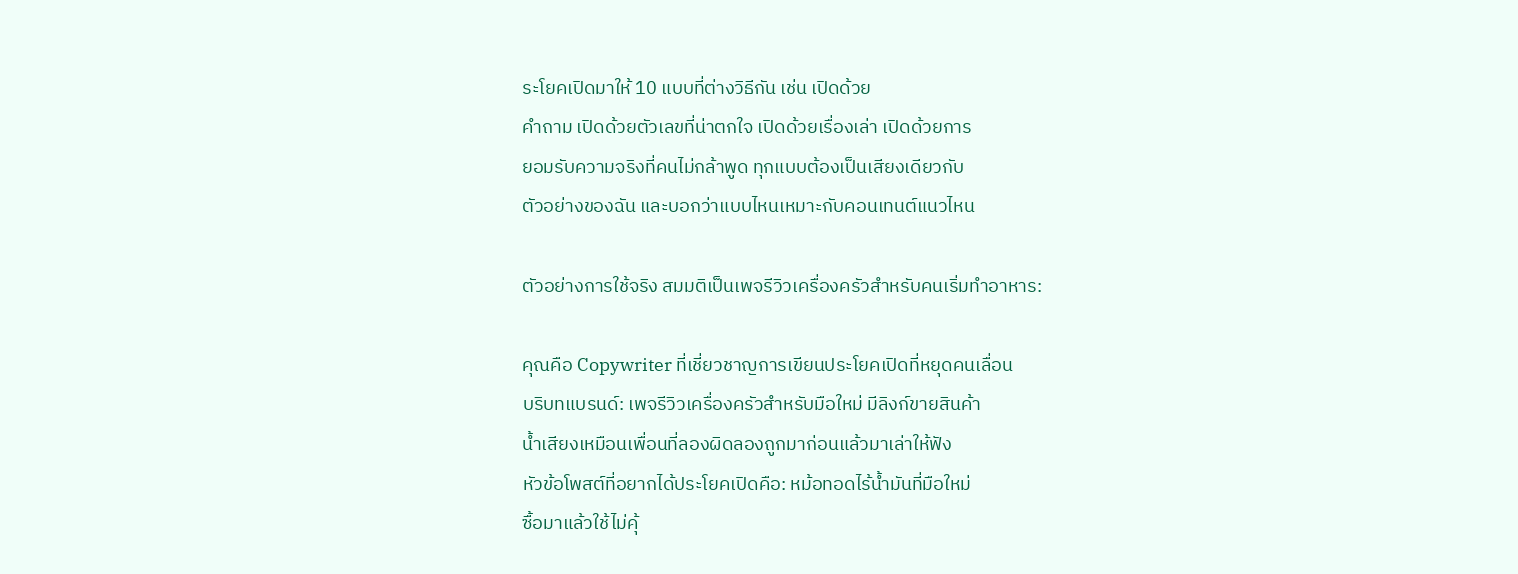ระโยคเปิดมาให้ 10 แบบที่ต่างวิธีกัน เช่น เปิดด้วย
คำถาม เปิดด้วยตัวเลขที่น่าตกใจ เปิดด้วยเรื่องเล่า เปิดด้วยการ
ยอมรับความจริงที่คนไม่กล้าพูด ทุกแบบต้องเป็นเสียงเดียวกับ
ตัวอย่างของฉัน และบอกว่าแบบไหนเหมาะกับคอนเทนต์แนวไหน

ตัวอย่างการใช้จริง สมมติเป็นเพจรีวิวเครื่องครัวสำหรับคนเริ่มทำอาหาร:

คุณคือ Copywriter ที่เชี่ยวชาญการเขียนประโยคเปิดที่หยุดคนเลื่อน
บริบทแบรนด์: เพจรีวิวเครื่องครัวสำหรับมือใหม่ มีลิงก์ขายสินค้า
น้ำเสียงเหมือนเพื่อนที่ลองผิดลองถูกมาก่อนแล้วมาเล่าให้ฟัง
หัวข้อโพสต์ที่อยากได้ประโยคเปิดคือ: หม้อทอดไร้น้ำมันที่มือใหม่
ซื้อมาแล้วใช้ไม่คุ้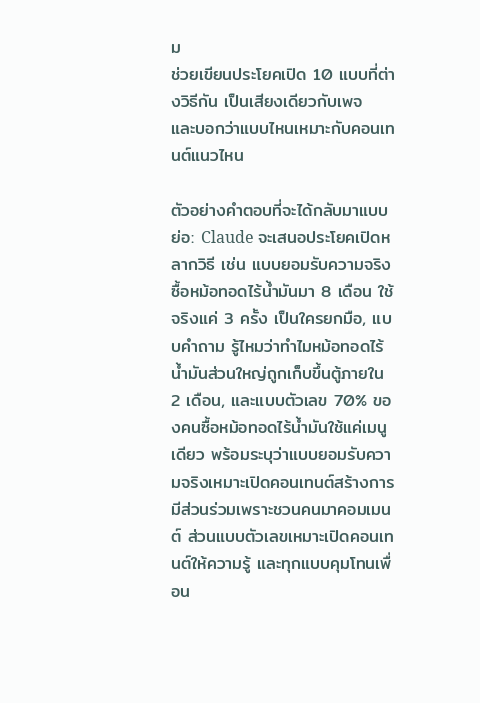ม
ช่วยเขียนประโยคเปิด 10 แบบที่ต่างวิธีกัน เป็นเสียงเดียวกับเพจ
และบอกว่าแบบไหนเหมาะกับคอนเทนต์แนวไหน

ตัวอย่างคำตอบที่จะได้กลับมาแบบย่อ: Claude จะเสนอประโยคเปิดหลากวิธี เช่น แบบยอมรับความจริง ซื้อหม้อทอดไร้น้ำมันมา 8 เดือน ใช้จริงแค่ 3 ครั้ง เป็นใครยกมือ, แบบคำถาม รู้ไหมว่าทำไมหม้อทอดไร้น้ำมันส่วนใหญ่ถูกเก็บขึ้นตู้ภายใน 2 เดือน, และแบบตัวเลข 70% ของคนซื้อหม้อทอดไร้น้ำมันใช้แค่เมนูเดียว พร้อมระบุว่าแบบยอมรับความจริงเหมาะเปิดคอนเทนต์สร้างการมีส่วนร่วมเพราะชวนคนมาคอมเมนต์ ส่วนแบบตัวเลขเหมาะเปิดคอนเทนต์ให้ความรู้ และทุกแบบคุมโทนเพื่อน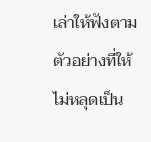เล่าให้ฟังตามตัวอย่างที่ให้ ไม่หลุดเป็น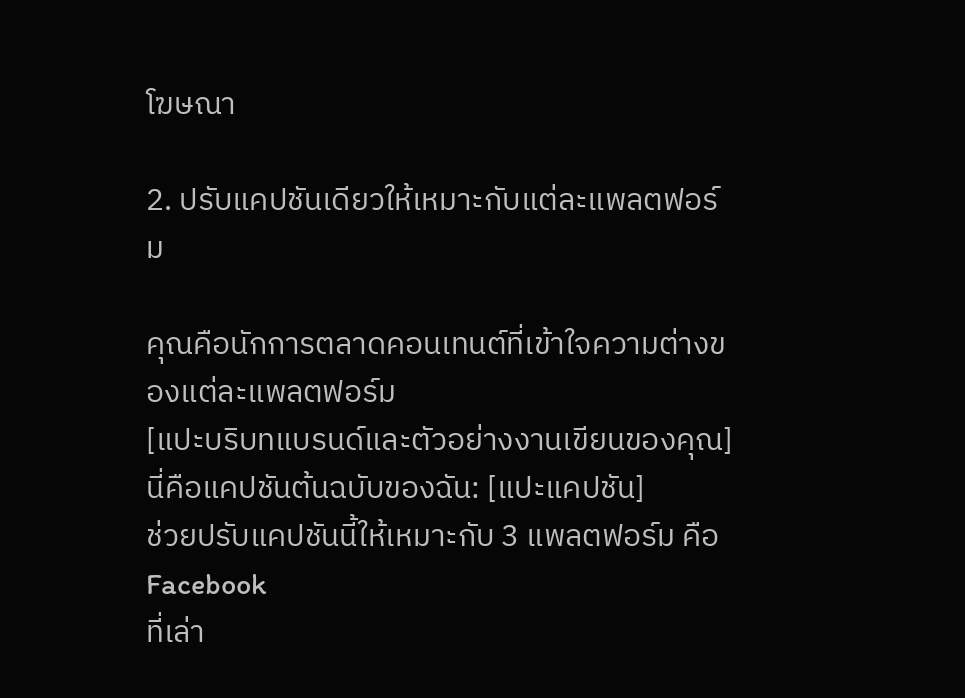โฆษณา

2. ปรับแคปชันเดียวให้เหมาะกับแต่ละแพลตฟอร์ม

คุณคือนักการตลาดคอนเทนต์ที่เข้าใจความต่างของแต่ละแพลตฟอร์ม
[แปะบริบทแบรนด์และตัวอย่างงานเขียนของคุณ]
นี่คือแคปชันต้นฉบับของฉัน: [แปะแคปชัน]
ช่วยปรับแคปชันนี้ให้เหมาะกับ 3 แพลตฟอร์ม คือ Facebook
ที่เล่า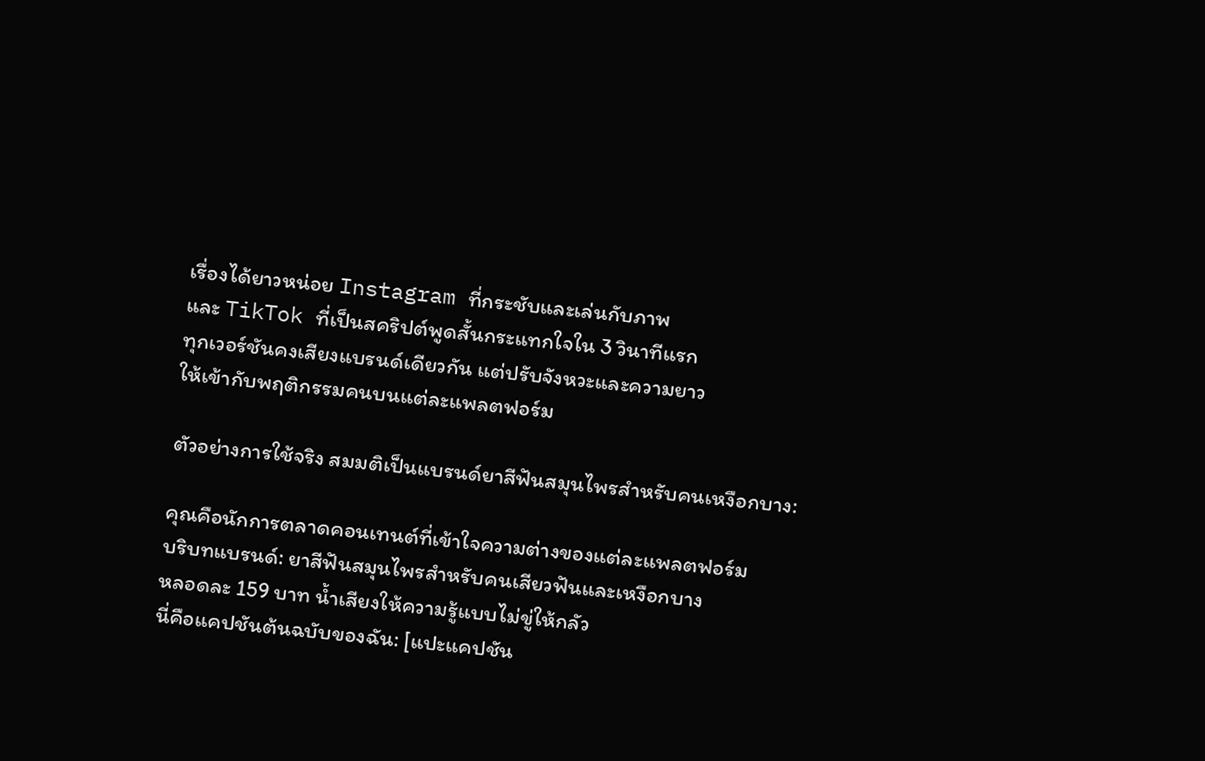เรื่องได้ยาวหน่อย Instagram ที่กระชับและเล่นกับภาพ
และ TikTok ที่เป็นสคริปต์พูดสั้นกระแทกใจใน 3 วินาทีแรก
ทุกเวอร์ชันคงเสียงแบรนด์เดียวกัน แต่ปรับจังหวะและความยาว
ให้เข้ากับพฤติกรรมคนบนแต่ละแพลตฟอร์ม

ตัวอย่างการใช้จริง สมมติเป็นแบรนด์ยาสีฟันสมุนไพรสำหรับคนเหงือกบาง:

คุณคือนักการตลาดคอนเทนต์ที่เข้าใจความต่างของแต่ละแพลตฟอร์ม
บริบทแบรนด์: ยาสีฟันสมุนไพรสำหรับคนเสียวฟันและเหงือกบาง
หลอดละ 159 บาท น้ำเสียงให้ความรู้แบบไม่ขู่ให้กลัว
นี่คือแคปชันต้นฉบับของฉัน: [แปะแคปชัน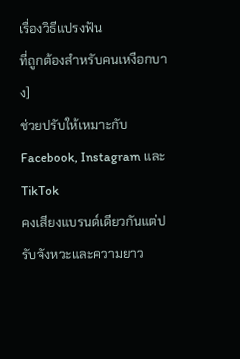เรื่องวิธีแปรงฟัน
ที่ถูกต้องสำหรับคนเหงือกบาง]
ช่วยปรับให้เหมาะกับ Facebook, Instagram และ TikTok
คงเสียงแบรนด์เดียวกันแต่ปรับจังหวะและความยาว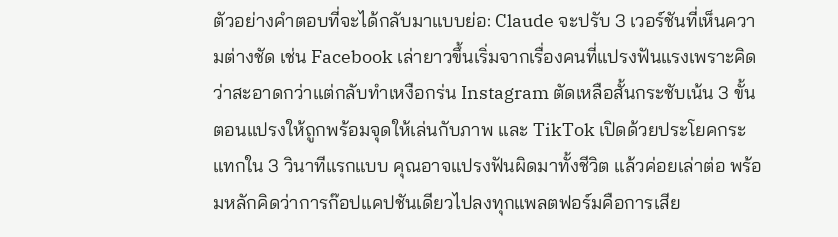ตัวอย่างคำตอบที่จะได้กลับมาแบบย่อ: Claude จะปรับ 3 เวอร์ชันที่เห็นความต่างชัด เช่น Facebook เล่ายาวขึ้นเริ่มจากเรื่องคนที่แปรงฟันแรงเพราะคิดว่าสะอาดกว่าแต่กลับทำเหงือกร่น Instagram ตัดเหลือสั้นกระชับเน้น 3 ขั้นตอนแปรงให้ถูกพร้อมจุดให้เล่นกับภาพ และ TikTok เปิดด้วยประโยคกระแทกใน 3 วินาทีแรกแบบ คุณอาจแปรงฟันผิดมาทั้งชีวิต แล้วค่อยเล่าต่อ พร้อมหลักคิดว่าการก๊อปแคปชันเดียวไปลงทุกแพลตฟอร์มคือการเสีย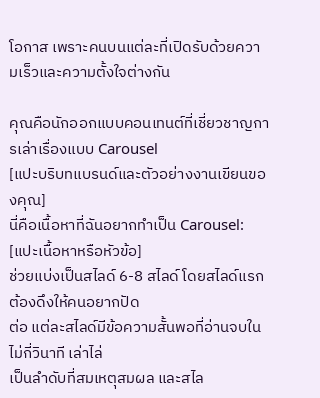โอกาส เพราะคนบนแต่ละที่เปิดรับด้วยความเร็วและความตั้งใจต่างกัน

คุณคือนักออกแบบคอนเทนต์ที่เชี่ยวชาญการเล่าเรื่องแบบ Carousel
[แปะบริบทแบรนด์และตัวอย่างงานเขียนของคุณ]
นี่คือเนื้อหาที่ฉันอยากทำเป็น Carousel: [แปะเนื้อหาหรือหัวข้อ]
ช่วยแบ่งเป็นสไลด์ 6-8 สไลด์ โดยสไลด์แรกต้องดึงให้คนอยากปัด
ต่อ แต่ละสไลด์มีข้อความสั้นพอที่อ่านจบในไม่กี่วินาที เล่าไล่
เป็นลำดับที่สมเหตุสมผล และสไล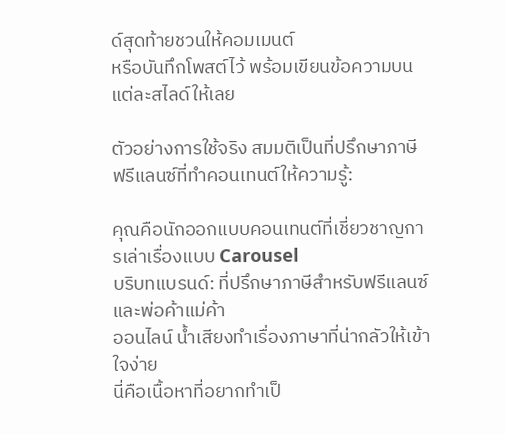ด์สุดท้ายชวนให้คอมเมนต์
หรือบันทึกโพสต์ไว้ พร้อมเขียนข้อความบนแต่ละสไลด์ให้เลย

ตัวอย่างการใช้จริง สมมติเป็นที่ปรึกษาภาษีฟรีแลนซ์ที่ทำคอนเทนต์ให้ความรู้:

คุณคือนักออกแบบคอนเทนต์ที่เชี่ยวชาญการเล่าเรื่องแบบ Carousel
บริบทแบรนด์: ที่ปรึกษาภาษีสำหรับฟรีแลนซ์และพ่อค้าแม่ค้า
ออนไลน์ น้ำเสียงทำเรื่องภาษาที่น่ากลัวให้เข้าใจง่าย
นี่คือเนื้อหาที่อยากทำเป็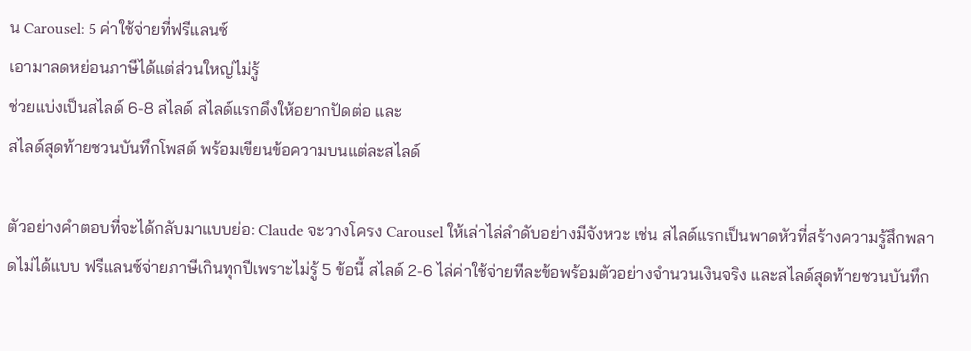น Carousel: 5 ค่าใช้จ่ายที่ฟรีแลนซ์
เอามาลดหย่อนภาษีได้แต่ส่วนใหญ่ไม่รู้
ช่วยแบ่งเป็นสไลด์ 6-8 สไลด์ สไลด์แรกดึงให้อยากปัดต่อ และ
สไลด์สุดท้ายชวนบันทึกโพสต์ พร้อมเขียนข้อความบนแต่ละสไลด์

ตัวอย่างคำตอบที่จะได้กลับมาแบบย่อ: Claude จะวางโครง Carousel ให้เล่าไล่ลำดับอย่างมีจังหวะ เช่น สไลด์แรกเป็นพาดหัวที่สร้างความรู้สึกพลาดไม่ได้แบบ ฟรีแลนซ์จ่ายภาษีเกินทุกปีเพราะไม่รู้ 5 ข้อนี้ สไลด์ 2-6 ไล่ค่าใช้จ่ายทีละข้อพร้อมตัวอย่างจำนวนเงินจริง และสไลด์สุดท้ายชวนบันทึก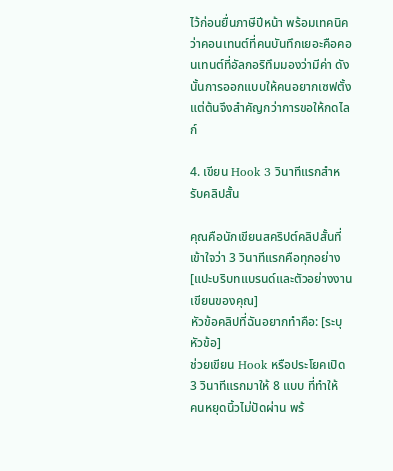ไว้ก่อนยื่นภาษีปีหน้า พร้อมเทคนิคว่าคอนเทนต์ที่คนบันทึกเยอะคือคอนเทนต์ที่อัลกอริทึมมองว่ามีค่า ดังนั้นการออกแบบให้คนอยากเซฟตั้งแต่ต้นจึงสำคัญกว่าการขอให้กดไลก์

4. เขียน Hook 3 วินาทีแรกสำหรับคลิปสั้น

คุณคือนักเขียนสคริปต์คลิปสั้นที่เข้าใจว่า 3 วินาทีแรกคือทุกอย่าง
[แปะบริบทแบรนด์และตัวอย่างงานเขียนของคุณ]
หัวข้อคลิปที่ฉันอยากทำคือ: [ระบุหัวข้อ]
ช่วยเขียน Hook หรือประโยคเปิด 3 วินาทีแรกมาให้ 8 แบบ ที่ทำให้
คนหยุดนิ้วไม่ปัดผ่าน พร้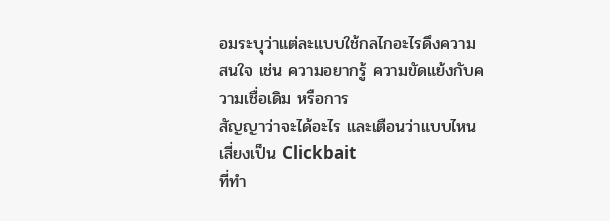อมระบุว่าแต่ละแบบใช้กลไกอะไรดึงความ
สนใจ เช่น ความอยากรู้ ความขัดแย้งกับความเชื่อเดิม หรือการ
สัญญาว่าจะได้อะไร และเตือนว่าแบบไหนเสี่ยงเป็น Clickbait
ที่ทำ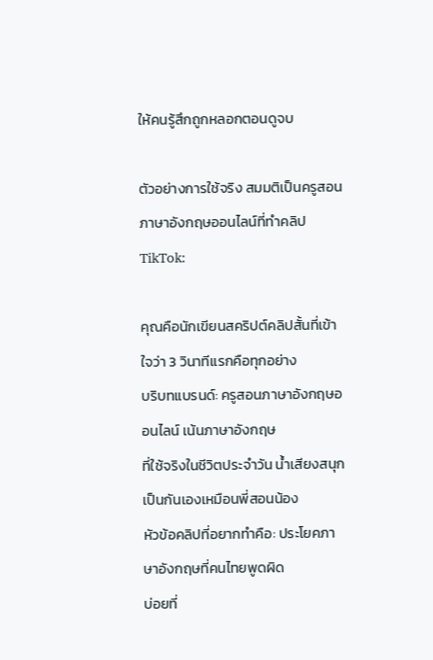ให้คนรู้สึกถูกหลอกตอนดูจบ

ตัวอย่างการใช้จริง สมมติเป็นครูสอนภาษาอังกฤษออนไลน์ที่ทำคลิป TikTok:

คุณคือนักเขียนสคริปต์คลิปสั้นที่เข้าใจว่า 3 วินาทีแรกคือทุกอย่าง
บริบทแบรนด์: ครูสอนภาษาอังกฤษออนไลน์ เน้นภาษาอังกฤษ
ที่ใช้จริงในชีวิตประจำวัน น้ำเสียงสนุกเป็นกันเองเหมือนพี่สอนน้อง
หัวข้อคลิปที่อยากทำคือ: ประโยคภาษาอังกฤษที่คนไทยพูดผิด
บ่อยที่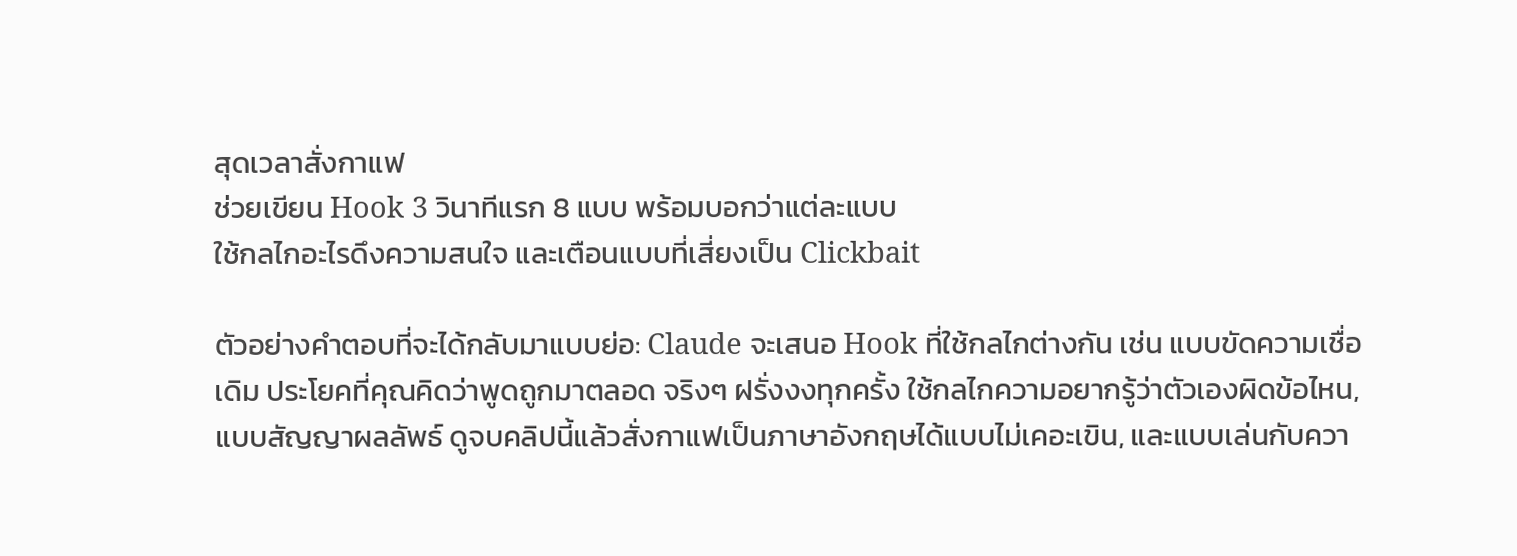สุดเวลาสั่งกาแฟ
ช่วยเขียน Hook 3 วินาทีแรก 8 แบบ พร้อมบอกว่าแต่ละแบบ
ใช้กลไกอะไรดึงความสนใจ และเตือนแบบที่เสี่ยงเป็น Clickbait

ตัวอย่างคำตอบที่จะได้กลับมาแบบย่อ: Claude จะเสนอ Hook ที่ใช้กลไกต่างกัน เช่น แบบขัดความเชื่อเดิม ประโยคที่คุณคิดว่าพูดถูกมาตลอด จริงๆ ฝรั่งงงทุกครั้ง ใช้กลไกความอยากรู้ว่าตัวเองผิดข้อไหน, แบบสัญญาผลลัพธ์ ดูจบคลิปนี้แล้วสั่งกาแฟเป็นภาษาอังกฤษได้แบบไม่เคอะเขิน, และแบบเล่นกับควา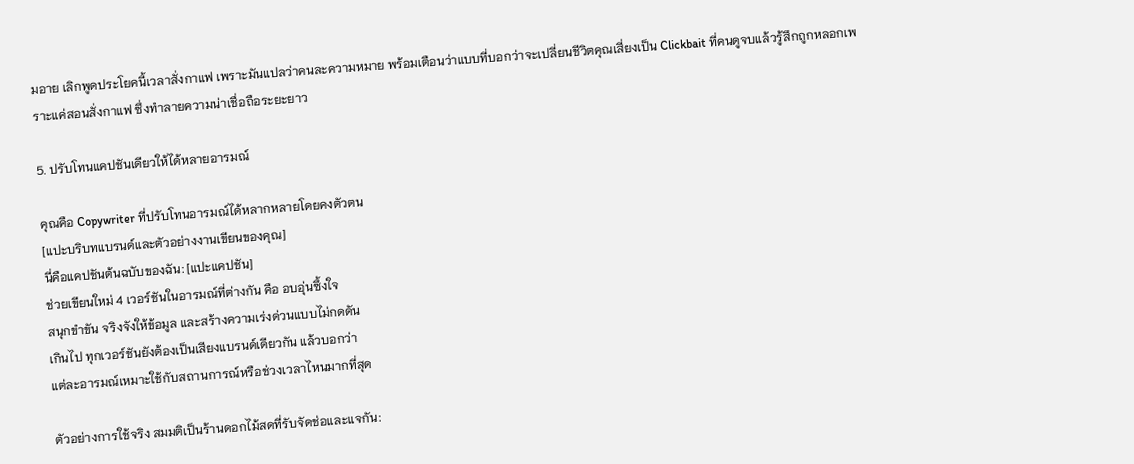มอาย เลิกพูดประโยคนี้เวลาสั่งกาแฟ เพราะมันแปลว่าคนละความหมาย พร้อมเตือนว่าแบบที่บอกว่าจะเปลี่ยนชีวิตคุณเสี่ยงเป็น Clickbait ที่คนดูจบแล้วรู้สึกถูกหลอกเพราะแค่สอนสั่งกาแฟ ซึ่งทำลายความน่าเชื่อถือระยะยาว

5. ปรับโทนแคปชันเดียวให้ได้หลายอารมณ์

คุณคือ Copywriter ที่ปรับโทนอารมณ์ได้หลากหลายโดยคงตัวตน
[แปะบริบทแบรนด์และตัวอย่างงานเขียนของคุณ]
นี่คือแคปชันต้นฉบับของฉัน: [แปะแคปชัน]
ช่วยเขียนใหม่ 4 เวอร์ชันในอารมณ์ที่ต่างกัน คือ อบอุ่นซึ้งใจ
สนุกขำขัน จริงจังให้ข้อมูล และสร้างความเร่งด่วนแบบไม่กดดัน
เกินไป ทุกเวอร์ชันยังต้องเป็นเสียงแบรนด์เดียวกัน แล้วบอกว่า
แต่ละอารมณ์เหมาะใช้กับสถานการณ์หรือช่วงเวลาไหนมากที่สุด

ตัวอย่างการใช้จริง สมมติเป็นร้านดอกไม้สดที่รับจัดช่อและแจกัน: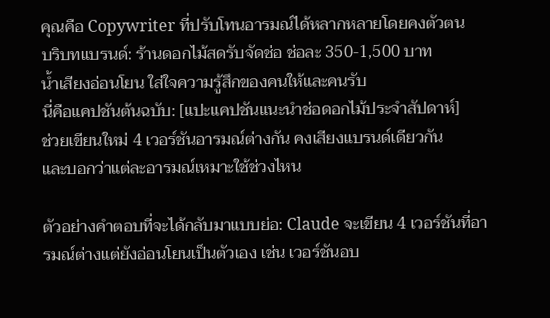คุณคือ Copywriter ที่ปรับโทนอารมณ์ได้หลากหลายโดยคงตัวตน
บริบทแบรนด์: ร้านดอกไม้สดรับจัดช่อ ช่อละ 350-1,500 บาท
น้ำเสียงอ่อนโยน ใส่ใจความรู้สึกของคนให้และคนรับ
นี่คือแคปชันต้นฉบับ: [แปะแคปชันแนะนำช่อดอกไม้ประจำสัปดาห์]
ช่วยเขียนใหม่ 4 เวอร์ชันอารมณ์ต่างกัน คงเสียงแบรนด์เดียวกัน
และบอกว่าแต่ละอารมณ์เหมาะใช้ช่วงไหน

ตัวอย่างคำตอบที่จะได้กลับมาแบบย่อ: Claude จะเขียน 4 เวอร์ชันที่อารมณ์ต่างแต่ยังอ่อนโยนเป็นตัวเอง เช่น เวอร์ชันอบ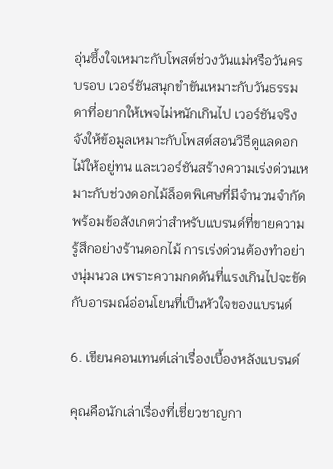อุ่นซึ้งใจเหมาะกับโพสต์ช่วงวันแม่หรือวันครบรอบ เวอร์ชันสนุกขำขันเหมาะกับวันธรรมดาที่อยากให้เพจไม่หนักเกินไป เวอร์ชันจริงจังให้ข้อมูลเหมาะกับโพสต์สอนวิธีดูแลดอกไม้ให้อยู่ทน และเวอร์ชันสร้างความเร่งด่วนเหมาะกับช่วงดอกไม้ล็อตพิเศษที่มีจำนวนจำกัด พร้อมข้อสังเกตว่าสำหรับแบรนด์ที่ขายความรู้สึกอย่างร้านดอกไม้ การเร่งด่วนต้องทำอย่างนุ่มนวล เพราะความกดดันที่แรงเกินไปจะขัดกับอารมณ์อ่อนโยนที่เป็นหัวใจของแบรนด์

6. เขียนคอนเทนต์เล่าเรื่องเบื้องหลังแบรนด์

คุณคือนักเล่าเรื่องที่เชี่ยวชาญกา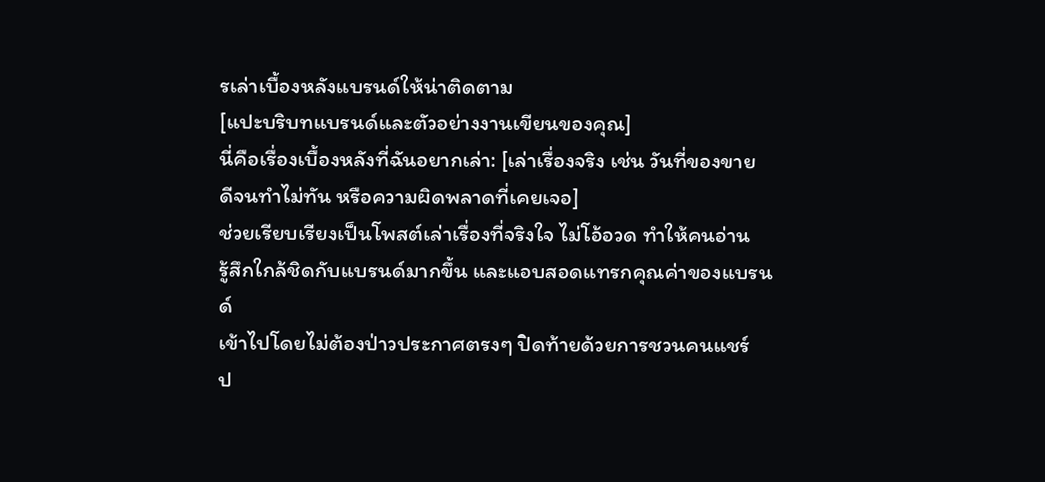รเล่าเบื้องหลังแบรนด์ให้น่าติดตาม
[แปะบริบทแบรนด์และตัวอย่างงานเขียนของคุณ]
นี่คือเรื่องเบื้องหลังที่ฉันอยากเล่า: [เล่าเรื่องจริง เช่น วันที่ของขาย
ดีจนทำไม่ทัน หรือความผิดพลาดที่เคยเจอ]
ช่วยเรียบเรียงเป็นโพสต์เล่าเรื่องที่จริงใจ ไม่โอ้อวด ทำให้คนอ่าน
รู้สึกใกล้ชิดกับแบรนด์มากขึ้น และแอบสอดแทรกคุณค่าของแบรนด์
เข้าไปโดยไม่ต้องป่าวประกาศตรงๆ ปิดท้ายด้วยการชวนคนแชร์
ป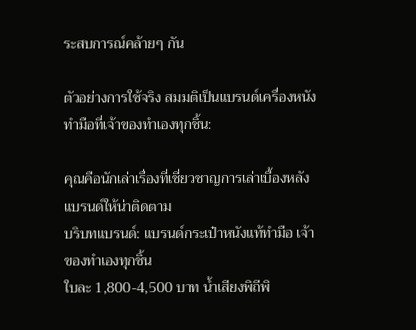ระสบการณ์คล้ายๆ กัน

ตัวอย่างการใช้จริง สมมติเป็นแบรนด์เครื่องหนังทำมือที่เจ้าของทำเองทุกชิ้น:

คุณคือนักเล่าเรื่องที่เชี่ยวชาญการเล่าเบื้องหลังแบรนด์ให้น่าติดตาม
บริบทแบรนด์: แบรนด์กระเป๋าหนังแท้ทำมือ เจ้าของทำเองทุกชิ้น
ใบละ 1,800-4,500 บาท น้ำเสียงพิถีพิ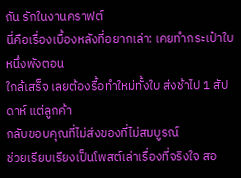ถัน รักในงานคราฟต์
นี่คือเรื่องเบื้องหลังที่อยากเล่า: เคยทำกระเป๋าใบหนึ่งพังตอน
ใกล้เสร็จ เลยต้องรื้อทำใหม่ทั้งใบ ส่งช้าไป 1 สัปดาห์ แต่ลูกค้า
กลับขอบคุณที่ไม่ส่งของที่ไม่สมบูรณ์
ช่วยเรียบเรียงเป็นโพสต์เล่าเรื่องที่จริงใจ สอ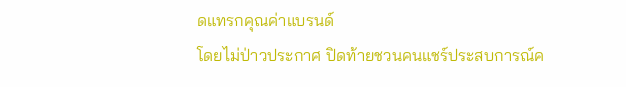ดแทรกคุณค่าแบรนด์
โดยไม่ป่าวประกาศ ปิดท้ายชวนคนแชร์ประสบการณ์ค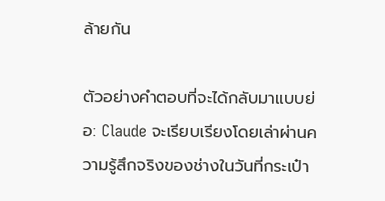ล้ายกัน

ตัวอย่างคำตอบที่จะได้กลับมาแบบย่อ: Claude จะเรียบเรียงโดยเล่าผ่านความรู้สึกจริงของช่างในวันที่กระเป๋า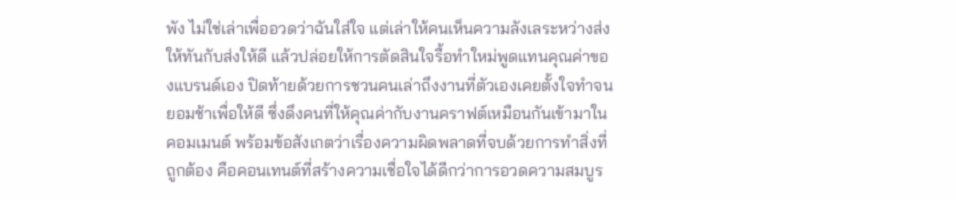พัง ไม่ใช่เล่าเพื่ออวดว่าฉันใส่ใจ แต่เล่าให้คนเห็นความลังเลระหว่างส่งให้ทันกับส่งให้ดี แล้วปล่อยให้การตัดสินใจรื้อทำใหม่พูดแทนคุณค่าของแบรนด์เอง ปิดท้ายด้วยการชวนคนเล่าถึงงานที่ตัวเองเคยตั้งใจทำจนยอมช้าเพื่อให้ดี ซึ่งดึงคนที่ให้คุณค่ากับงานคราฟต์เหมือนกันเข้ามาในคอมเมนต์ พร้อมข้อสังเกตว่าเรื่องความผิดพลาดที่จบด้วยการทำสิ่งที่ถูกต้อง คือคอนเทนต์ที่สร้างความเชื่อใจได้ดีกว่าการอวดความสมบูร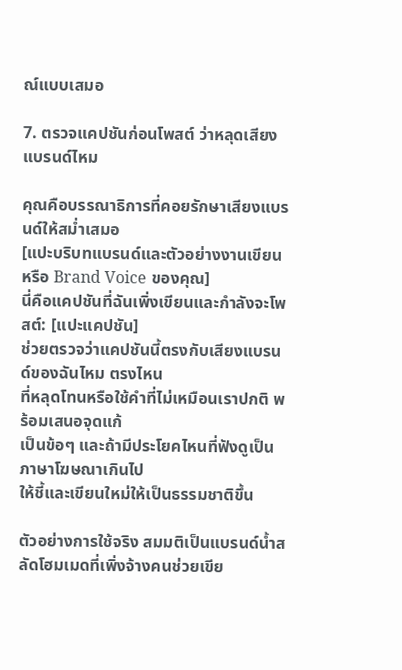ณ์แบบเสมอ

7. ตรวจแคปชันก่อนโพสต์ ว่าหลุดเสียงแบรนด์ไหม

คุณคือบรรณาธิการที่คอยรักษาเสียงแบรนด์ให้สม่ำเสมอ
[แปะบริบทแบรนด์และตัวอย่างงานเขียนหรือ Brand Voice ของคุณ]
นี่คือแคปชันที่ฉันเพิ่งเขียนและกำลังจะโพสต์: [แปะแคปชัน]
ช่วยตรวจว่าแคปชันนี้ตรงกับเสียงแบรนด์ของฉันไหม ตรงไหน
ที่หลุดโทนหรือใช้คำที่ไม่เหมือนเราปกติ พร้อมเสนอจุดแก้
เป็นข้อๆ และถ้ามีประโยคไหนที่ฟังดูเป็นภาษาโฆษณาเกินไป
ให้ชี้และเขียนใหม่ให้เป็นธรรมชาติขึ้น

ตัวอย่างการใช้จริง สมมติเป็นแบรนด์น้ำสลัดโฮมเมดที่เพิ่งจ้างคนช่วยเขีย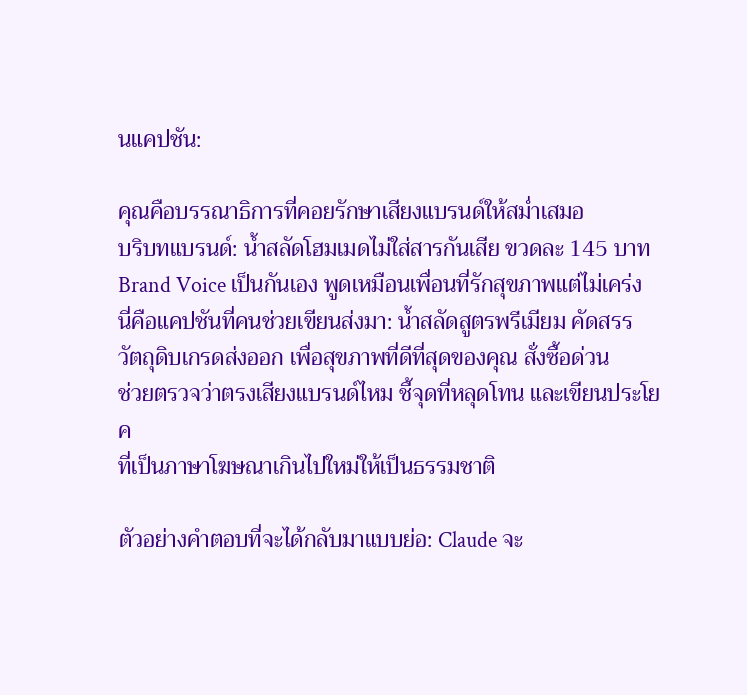นแคปชัน:

คุณคือบรรณาธิการที่คอยรักษาเสียงแบรนด์ให้สม่ำเสมอ
บริบทแบรนด์: น้ำสลัดโฮมเมดไม่ใส่สารกันเสีย ขวดละ 145 บาท
Brand Voice เป็นกันเอง พูดเหมือนเพื่อนที่รักสุขภาพแต่ไม่เคร่ง
นี่คือแคปชันที่คนช่วยเขียนส่งมา: น้ำสลัดสูตรพรีเมียม คัดสรร
วัตถุดิบเกรดส่งออก เพื่อสุขภาพที่ดีที่สุดของคุณ สั่งซื้อด่วน
ช่วยตรวจว่าตรงเสียงแบรนด์ไหม ชี้จุดที่หลุดโทน และเขียนประโยค
ที่เป็นภาษาโฆษณาเกินไปใหม่ให้เป็นธรรมชาติ

ตัวอย่างคำตอบที่จะได้กลับมาแบบย่อ: Claude จะ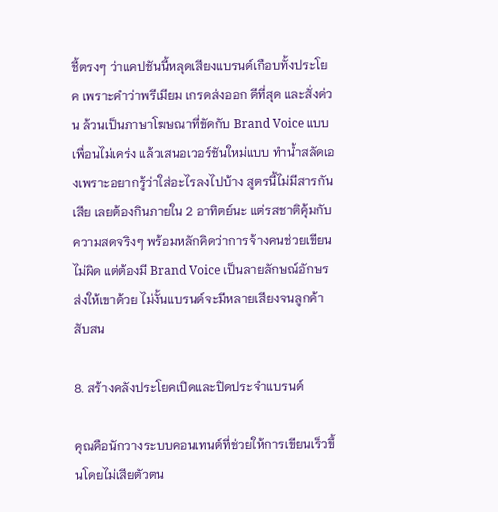ชี้ตรงๆ ว่าแคปชันนี้หลุดเสียงแบรนด์เกือบทั้งประโยค เพราะคำว่าพรีเมียม เกรดส่งออก ดีที่สุด และสั่งด่วน ล้วนเป็นภาษาโฆษณาที่ขัดกับ Brand Voice แบบเพื่อนไม่เคร่ง แล้วเสนอเวอร์ชันใหม่แบบ ทำน้ำสลัดเองเพราะอยากรู้ว่าใส่อะไรลงไปบ้าง สูตรนี้ไม่มีสารกันเสีย เลยต้องกินภายใน 2 อาทิตย์นะ แต่รสชาติคุ้มกับความสดจริงๆ พร้อมหลักคิดว่าการจ้างคนช่วยเขียนไม่ผิด แต่ต้องมี Brand Voice เป็นลายลักษณ์อักษรส่งให้เขาด้วย ไม่งั้นแบรนด์จะมีหลายเสียงจนลูกค้าสับสน

8. สร้างคลังประโยคเปิดและปิดประจำแบรนด์

คุณคือนักวางระบบคอนเทนต์ที่ช่วยให้การเขียนเร็วขึ้นโดยไม่เสียตัวตน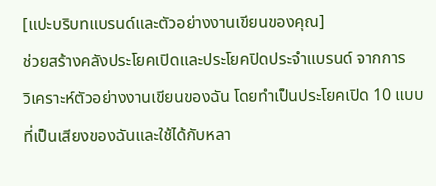[แปะบริบทแบรนด์และตัวอย่างงานเขียนของคุณ]
ช่วยสร้างคลังประโยคเปิดและประโยคปิดประจำแบรนด์ จากการ
วิเคราะห์ตัวอย่างงานเขียนของฉัน โดยทำเป็นประโยคเปิด 10 แบบ
ที่เป็นเสียงของฉันและใช้ได้กับหลา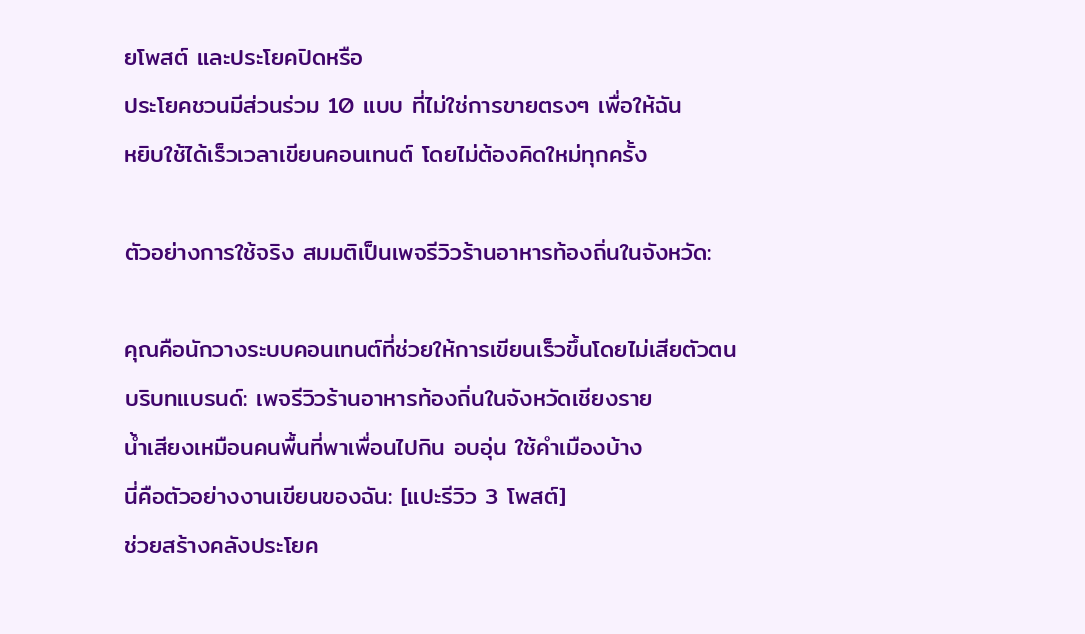ยโพสต์ และประโยคปิดหรือ
ประโยคชวนมีส่วนร่วม 10 แบบ ที่ไม่ใช่การขายตรงๆ เพื่อให้ฉัน
หยิบใช้ได้เร็วเวลาเขียนคอนเทนต์ โดยไม่ต้องคิดใหม่ทุกครั้ง

ตัวอย่างการใช้จริง สมมติเป็นเพจรีวิวร้านอาหารท้องถิ่นในจังหวัด:

คุณคือนักวางระบบคอนเทนต์ที่ช่วยให้การเขียนเร็วขึ้นโดยไม่เสียตัวตน
บริบทแบรนด์: เพจรีวิวร้านอาหารท้องถิ่นในจังหวัดเชียงราย
น้ำเสียงเหมือนคนพื้นที่พาเพื่อนไปกิน อบอุ่น ใช้คำเมืองบ้าง
นี่คือตัวอย่างงานเขียนของฉัน: [แปะรีวิว 3 โพสต์]
ช่วยสร้างคลังประโยค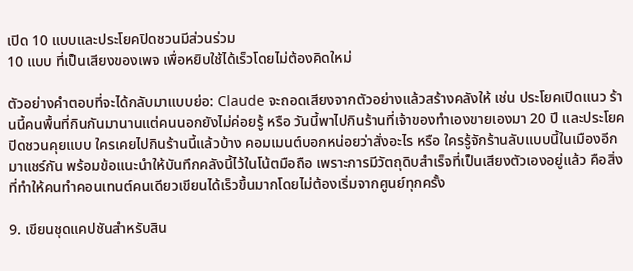เปิด 10 แบบและประโยคปิดชวนมีส่วนร่วม
10 แบบ ที่เป็นเสียงของเพจ เพื่อหยิบใช้ได้เร็วโดยไม่ต้องคิดใหม่

ตัวอย่างคำตอบที่จะได้กลับมาแบบย่อ: Claude จะถอดเสียงจากตัวอย่างแล้วสร้างคลังให้ เช่น ประโยคเปิดแนว ร้านนี้คนพื้นที่กินกันมานานแต่คนนอกยังไม่ค่อยรู้ หรือ วันนี้พาไปกินร้านที่เจ้าของทำเองขายเองมา 20 ปี และประโยคปิดชวนคุยแบบ ใครเคยไปกินร้านนี้แล้วบ้าง คอมเมนต์บอกหน่อยว่าสั่งอะไร หรือ ใครรู้จักร้านลับแบบนี้ในเมืองอีก มาแชร์กัน พร้อมข้อแนะนำให้บันทึกคลังนี้ไว้ในโน้ตมือถือ เพราะการมีวัตถุดิบสำเร็จที่เป็นเสียงตัวเองอยู่แล้ว คือสิ่งที่ทำให้คนทำคอนเทนต์คนเดียวเขียนได้เร็วขึ้นมากโดยไม่ต้องเริ่มจากศูนย์ทุกครั้ง

9. เขียนชุดแคปชันสำหรับสิน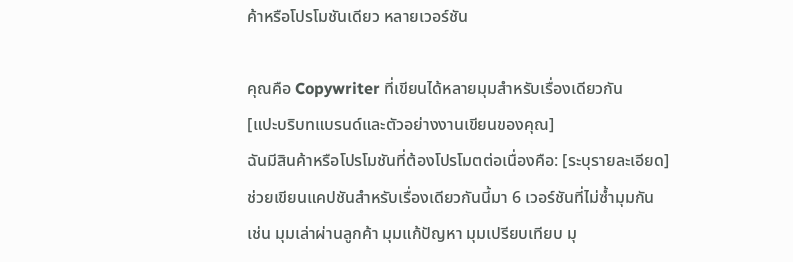ค้าหรือโปรโมชันเดียว หลายเวอร์ชัน

คุณคือ Copywriter ที่เขียนได้หลายมุมสำหรับเรื่องเดียวกัน
[แปะบริบทแบรนด์และตัวอย่างงานเขียนของคุณ]
ฉันมีสินค้าหรือโปรโมชันที่ต้องโปรโมตต่อเนื่องคือ: [ระบุรายละเอียด]
ช่วยเขียนแคปชันสำหรับเรื่องเดียวกันนี้มา 6 เวอร์ชันที่ไม่ซ้ำมุมกัน
เช่น มุมเล่าผ่านลูกค้า มุมแก้ปัญหา มุมเปรียบเทียบ มุ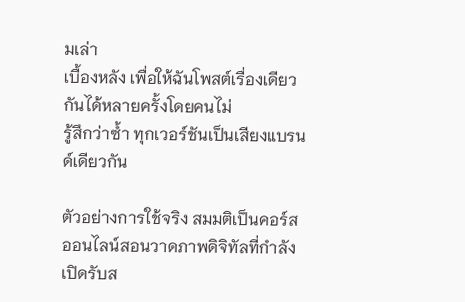มเล่า
เบื้องหลัง เพื่อให้ฉันโพสต์เรื่องเดียวกันได้หลายครั้งโดยคนไม่
รู้สึกว่าซ้ำ ทุกเวอร์ชันเป็นเสียงแบรนด์เดียวกัน

ตัวอย่างการใช้จริง สมมติเป็นคอร์สออนไลน์สอนวาดภาพดิจิทัลที่กำลังเปิดรับส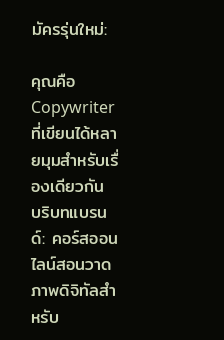มัครรุ่นใหม่:

คุณคือ Copywriter ที่เขียนได้หลายมุมสำหรับเรื่องเดียวกัน
บริบทแบรนด์: คอร์สออนไลน์สอนวาดภาพดิจิทัลสำหรับ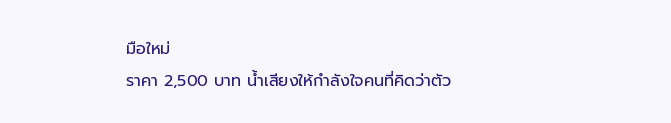มือใหม่
ราคา 2,500 บาท น้ำเสียงให้กำลังใจคนที่คิดว่าตัว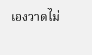เองวาดไม่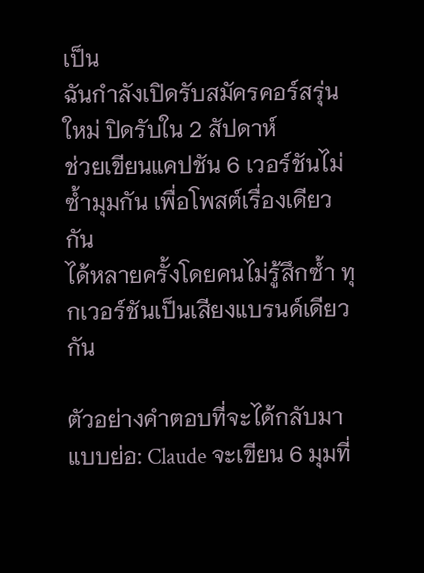เป็น
ฉันกำลังเปิดรับสมัครคอร์สรุ่นใหม่ ปิดรับใน 2 สัปดาห์
ช่วยเขียนแคปชัน 6 เวอร์ชันไม่ซ้ำมุมกัน เพื่อโพสต์เรื่องเดียวกัน
ได้หลายครั้งโดยคนไม่รู้สึกซ้ำ ทุกเวอร์ชันเป็นเสียงแบรนด์เดียวกัน

ตัวอย่างคำตอบที่จะได้กลับมาแบบย่อ: Claude จะเขียน 6 มุมที่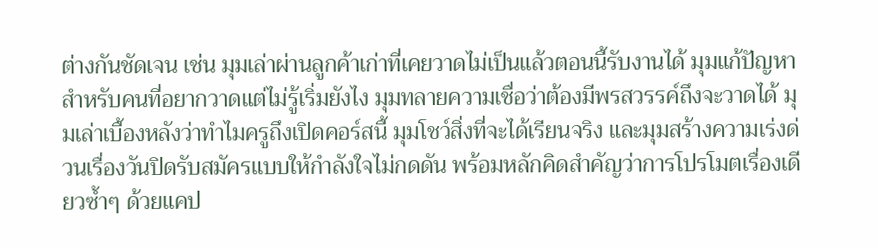ต่างกันชัดเจน เช่น มุมเล่าผ่านลูกค้าเก่าที่เคยวาดไม่เป็นแล้วตอนนี้รับงานได้ มุมแก้ปัญหาสำหรับคนที่อยากวาดแต่ไม่รู้เริ่มยังไง มุมทลายความเชื่อว่าต้องมีพรสวรรค์ถึงจะวาดได้ มุมเล่าเบื้องหลังว่าทำไมครูถึงเปิดคอร์สนี้ มุมโชว์สิ่งที่จะได้เรียนจริง และมุมสร้างความเร่งด่วนเรื่องวันปิดรับสมัครแบบให้กำลังใจไม่กดดัน พร้อมหลักคิดสำคัญว่าการโปรโมตเรื่องเดียวซ้ำๆ ด้วยแคป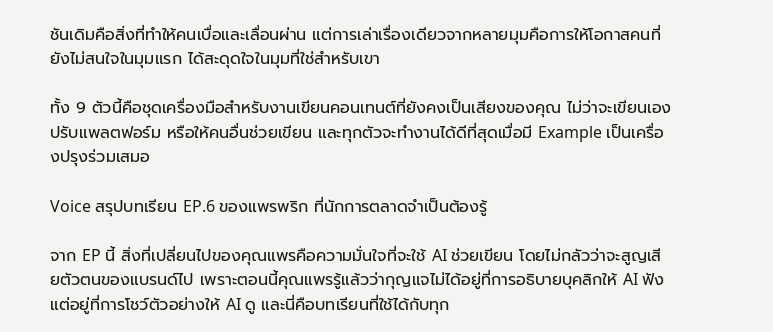ชันเดิมคือสิ่งที่ทำให้คนเบื่อและเลื่อนผ่าน แต่การเล่าเรื่องเดียวจากหลายมุมคือการให้โอกาสคนที่ยังไม่สนใจในมุมแรก ได้สะดุดใจในมุมที่ใช่สำหรับเขา

ทั้ง 9 ตัวนี้คือชุดเครื่องมือสำหรับงานเขียนคอนเทนต์ที่ยังคงเป็นเสียงของคุณ ไม่ว่าจะเขียนเอง ปรับแพลตฟอร์ม หรือให้คนอื่นช่วยเขียน และทุกตัวจะทำงานได้ดีที่สุดเมื่อมี Example เป็นเครื่องปรุงร่วมเสมอ

Voice สรุปบทเรียน EP.6 ของแพรพริก ที่นักการตลาดจำเป็นต้องรู้

จาก EP นี้ สิ่งที่เปลี่ยนไปของคุณแพรคือความมั่นใจที่จะใช้ AI ช่วยเขียน โดยไม่กลัวว่าจะสูญเสียตัวตนของแบรนด์ไป เพราะตอนนี้คุณแพรรู้แล้วว่ากุญแจไม่ได้อยู่ที่การอธิบายบุคลิกให้ AI ฟัง แต่อยู่ที่การโชว์ตัวอย่างให้ AI ดู และนี่คือบทเรียนที่ใช้ได้กับทุก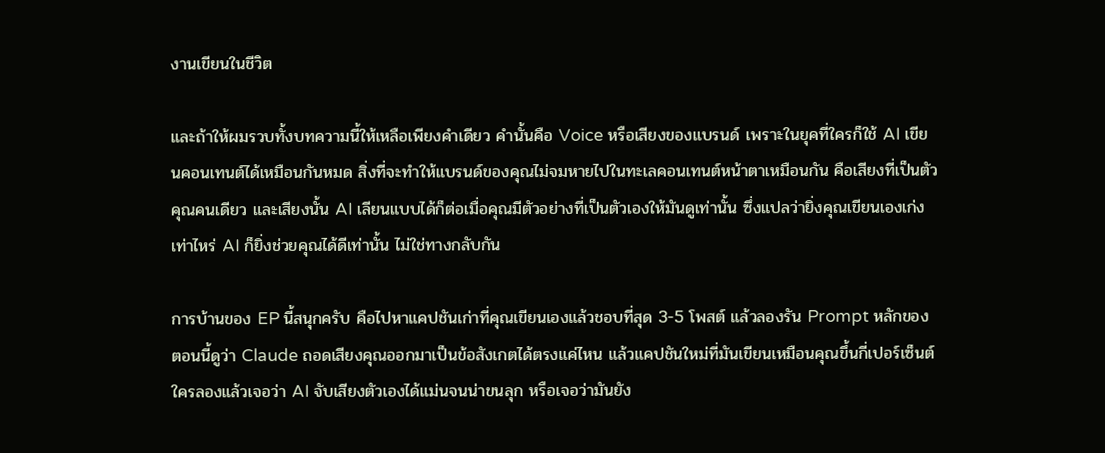งานเขียนในชีวิต

และถ้าให้ผมรวบทั้งบทความนี้ให้เหลือเพียงคำเดียว คำนั้นคือ Voice หรือเสียงของแบรนด์ เพราะในยุคที่ใครก็ใช้ AI เขียนคอนเทนต์ได้เหมือนกันหมด สิ่งที่จะทำให้แบรนด์ของคุณไม่จมหายไปในทะเลคอนเทนต์หน้าตาเหมือนกัน คือเสียงที่เป็นตัวคุณคนเดียว และเสียงนั้น AI เลียนแบบได้ก็ต่อเมื่อคุณมีตัวอย่างที่เป็นตัวเองให้มันดูเท่านั้น ซึ่งแปลว่ายิ่งคุณเขียนเองเก่งเท่าไหร่ AI ก็ยิ่งช่วยคุณได้ดีเท่านั้น ไม่ใช่ทางกลับกัน

การบ้านของ EP นี้สนุกครับ คือไปหาแคปชันเก่าที่คุณเขียนเองแล้วชอบที่สุด 3-5 โพสต์ แล้วลองรัน Prompt หลักของตอนนี้ดูว่า Claude ถอดเสียงคุณออกมาเป็นข้อสังเกตได้ตรงแค่ไหน แล้วแคปชันใหม่ที่มันเขียนเหมือนคุณขึ้นกี่เปอร์เซ็นต์ ใครลองแล้วเจอว่า AI จับเสียงตัวเองได้แม่นจนน่าขนลุก หรือเจอว่ามันยัง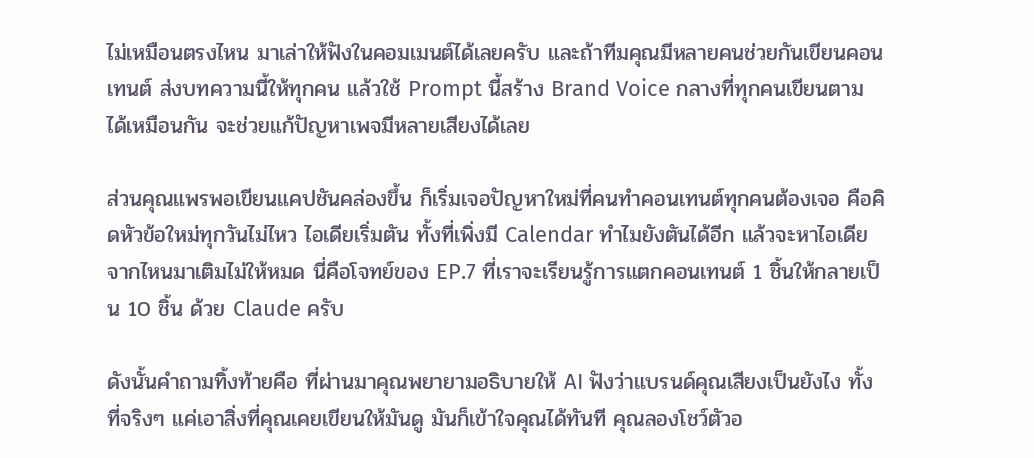ไม่เหมือนตรงไหน มาเล่าให้ฟังในคอมเมนต์ได้เลยครับ และถ้าทีมคุณมีหลายคนช่วยกันเขียนคอนเทนต์ ส่งบทความนี้ให้ทุกคน แล้วใช้ Prompt นี้สร้าง Brand Voice กลางที่ทุกคนเขียนตามได้เหมือนกัน จะช่วยแก้ปัญหาเพจมีหลายเสียงได้เลย

ส่วนคุณแพรพอเขียนแคปชันคล่องขึ้น ก็เริ่มเจอปัญหาใหม่ที่คนทำคอนเทนต์ทุกคนต้องเจอ คือคิดหัวข้อใหม่ทุกวันไม่ไหว ไอเดียเริ่มตัน ทั้งที่เพิ่งมี Calendar ทำไมยังตันได้อีก แล้วจะหาไอเดียจากไหนมาเติมไม่ให้หมด นี่คือโจทย์ของ EP.7 ที่เราจะเรียนรู้การแตกคอนเทนต์ 1 ชิ้นให้กลายเป็น 10 ชิ้น ด้วย Claude ครับ

ดังนั้นคำถามทิ้งท้ายคือ ที่ผ่านมาคุณพยายามอธิบายให้ AI ฟังว่าแบรนด์คุณเสียงเป็นยังไง ทั้งที่จริงๆ แค่เอาสิ่งที่คุณเคยเขียนให้มันดู มันก็เข้าใจคุณได้ทันที คุณลองโชว์ตัวอ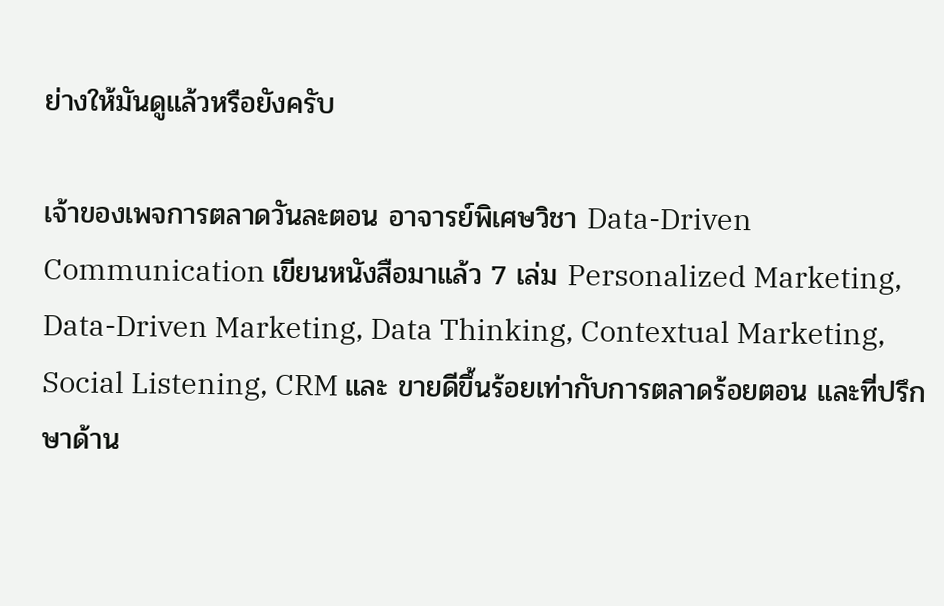ย่างให้มันดูแล้วหรือยังครับ

เจ้าของเพจการตลาดวันละตอน อาจารย์พิเศษวิชา Data-Driven Communication เขียนหนังสือมาแล้ว 7 เล่ม Personalized Marketing, Data-Driven Marketing, Data Thinking, Contextual Marketing, Social Listening, CRM และ ขายดีขึ้นร้อยเท่ากับการตลาดร้อยตอน และที่ปรึกษาด้าน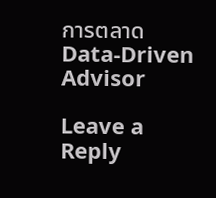การตลาด Data-Driven Advisor

Leave a Reply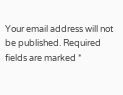Your email address will not be published. Required fields are marked *